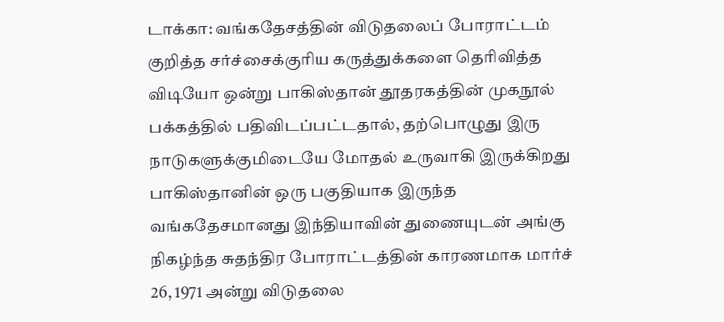டாக்கா: வங்கதேசத்தின் விடுதலைப் போராட்டம் குறித்த சர்ச்சைக்குரிய கருத்துக்களை தெரிவித்த விடியோ ஒன்று பாகிஸ்தான் தூதரகத்தின் முகநூல் பக்கத்தில் பதிவிடப்பட்டதால், தற்பொழுது இரு நாடுகளுக்குமிடையே மோதல் உருவாகி இருக்கிறது
பாகிஸ்தானின் ஒரு பகுதியாக இருந்த வங்கதேசமானது இந்தியாவின் துணையுடன் அங்கு நிகழ்ந்த சுதந்திர போராட்டத்தின் காரணமாக மார்ச் 26, 1971 அன்று விடுதலை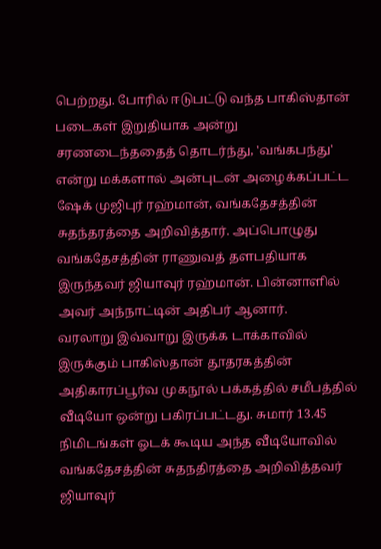பெற்றது. போரில் ஈடுபட்டு வந்த பாகிஸ்தான் படைகள் இறுதியாக அன்று சரணடைந்ததைத் தொடர்ந்து, 'வங்கபந்து' என்று மக்களால் அன்புடன் அழைக்கப்பட்ட ஷேக் முஜிபுர் ரஹ்மான், வங்கதேசத்தின் சுதந்தரத்தை அறிவித்தார். அப்பொழுது வங்கதேசத்தின் ராணுவத் தளபதியாக இருந்தவர் ஜியாவுர் ரஹ்மான். பின்னாளில் அவர் அந்நாட்டின் அதிபர் ஆனார்.
வரலாறு இவ்வாறு இருக்க டாக்காவில் இருக்கும் பாகிஸ்தான் தூதரகத்தின் அதிகாரப்பூர்வ முகநூல் பக்கத்தில் சமீபத்தில் வீடியோ ஒன்று பகிரப்பட்டது. சுமார் 13.45 நிமிடங்கள் ஓடக் கூடிய அந்த வீடியோவில் வங்கதேசத்தின் சுதநதிரத்தை அறிவித்தவர் ஜியாவுர்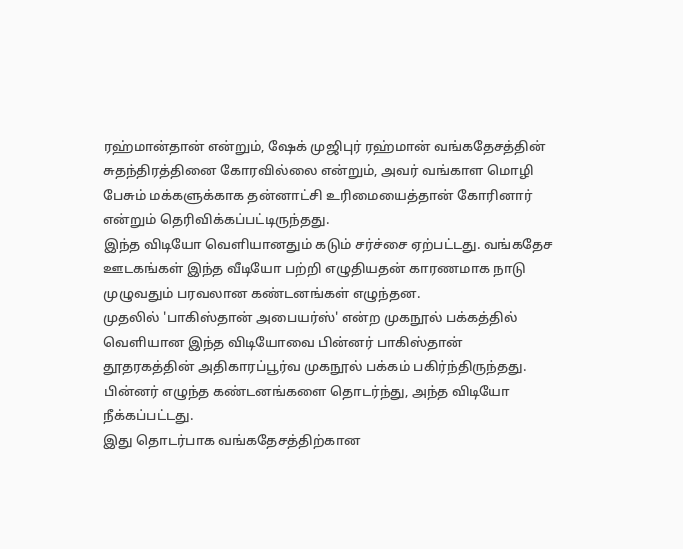ரஹ்மான்தான் என்றும், ஷேக் முஜிபுர் ரஹ்மான் வங்கதேசத்தின் சுதந்திரத்தினை கோரவில்லை என்றும், அவர் வங்காள மொழி பேசும் மக்களுக்காக தன்னாட்சி உரிமையைத்தான் கோரினார் என்றும் தெரிவிக்கப்பட்டிருந்தது.
இந்த விடியோ வெளியானதும் கடும் சர்ச்சை ஏற்பட்டது. வங்கதேச ஊடகங்கள் இந்த வீடியோ பற்றி எழுதியதன் காரணமாக நாடு முழுவதும் பரவலான கண்டனங்கள் எழுந்தன.
முதலில் 'பாகிஸ்தான் அபையர்ஸ்' என்ற முகநூல் பக்கத்தில் வெளியான இந்த விடியோவை பின்னர் பாகிஸ்தான் தூதரகத்தின் அதிகாரப்பூர்வ முகநூல் பக்கம் பகிர்ந்திருந்தது. பின்னர் எழுந்த கண்டனங்களை தொடர்ந்து, அந்த விடியோ நீக்கப்பட்டது.
இது தொடர்பாக வங்கதேசத்திற்கான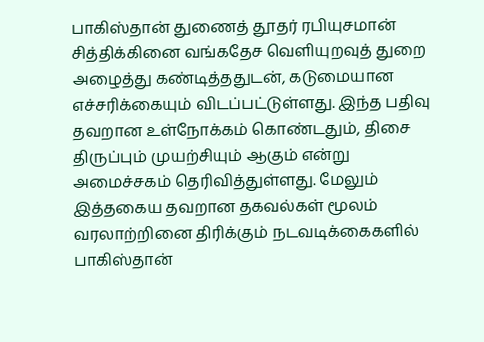பாகிஸ்தான் துணைத் தூதர் ரபியுசமான் சித்திக்கினை வங்கதேச வெளியுறவுத் துறை அழைத்து கண்டித்ததுடன், கடுமையான எச்சரிக்கையும் விடப்பட்டுள்ளது. இந்த பதிவு தவறான உள்நோக்கம் கொண்டதும், திசை திருப்பும் முயற்சியும் ஆகும் என்று அமைச்சகம் தெரிவித்துள்ளது. மேலும் இத்தகைய தவறான தகவல்கள் மூலம் வரலாற்றினை திரிக்கும் நடவடிக்கைகளில் பாகிஸ்தான்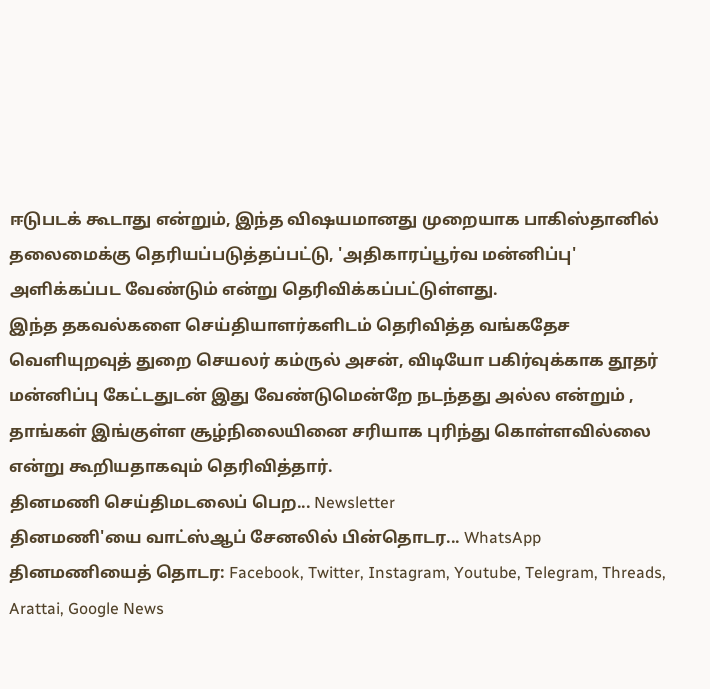ஈடுபடக் கூடாது என்றும், இந்த விஷயமானது முறையாக பாகிஸ்தானில் தலைமைக்கு தெரியப்படுத்தப்பட்டு, 'அதிகாரப்பூர்வ மன்னிப்பு' அளிக்கப்பட வேண்டும் என்று தெரிவிக்கப்பட்டுள்ளது.
இந்த தகவல்களை செய்தியாளர்களிடம் தெரிவித்த வங்கதேச வெளியுறவுத் துறை செயலர் கம்ருல் அசன், விடியோ பகிர்வுக்காக தூதர் மன்னிப்பு கேட்டதுடன் இது வேண்டுமென்றே நடந்தது அல்ல என்றும் , தாங்கள் இங்குள்ள சூழ்நிலையினை சரியாக புரிந்து கொள்ளவில்லை என்று கூறியதாகவும் தெரிவித்தார்.
தினமணி செய்திமடலைப் பெற... Newsletter
தினமணி'யை வாட்ஸ்ஆப் சேனலில் பின்தொடர... WhatsApp
தினமணியைத் தொடர: Facebook, Twitter, Instagram, Youtube, Telegram, Threads, Arattai, Google News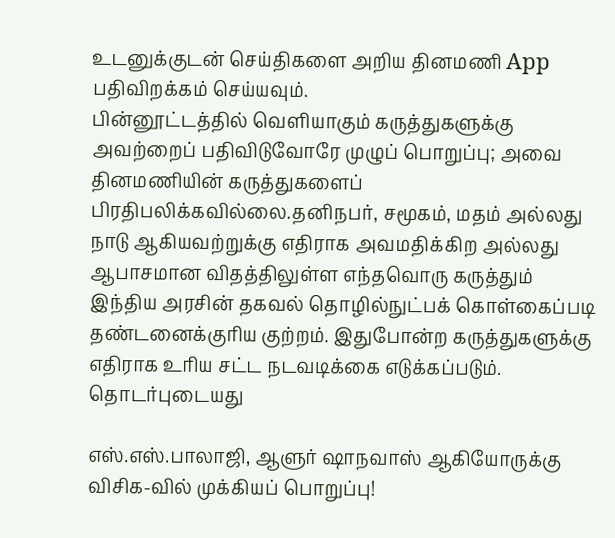உடனுக்குடன் செய்திகளை அறிய தினமணி App பதிவிறக்கம் செய்யவும்.
பின்னூட்டத்தில் வெளியாகும் கருத்துகளுக்கு அவற்றைப் பதிவிடுவோரே முழுப் பொறுப்பு; அவை தினமணியின் கருத்துகளைப் பிரதிபலிக்கவில்லை.தனிநபர், சமூகம், மதம் அல்லது நாடு ஆகியவற்றுக்கு எதிராக அவமதிக்கிற அல்லது ஆபாசமான விதத்திலுள்ள எந்தவொரு கருத்தும் இந்திய அரசின் தகவல் தொழில்நுட்பக் கொள்கைப்படி தண்டனைக்குரிய குற்றம். இதுபோன்ற கருத்துகளுக்கு எதிராக உரிய சட்ட நடவடிக்கை எடுக்கப்படும்.
தொடர்புடையது

எஸ்.எஸ்.பாலாஜி, ஆளுர் ஷாநவாஸ் ஆகியோருக்கு விசிக-வில் முக்கியப் பொறுப்பு!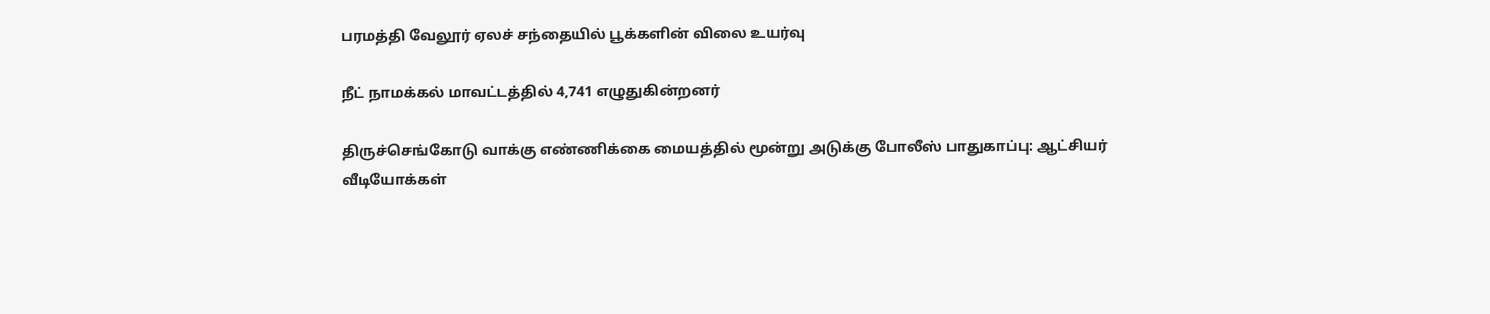பரமத்தி வேலூர் ஏலச் சந்தையில் பூக்களின் விலை உயர்வு

நீட் நாமக்கல் மாவட்டத்தில் 4,741 எழுதுகின்றனர்

திருச்செங்கோடு வாக்கு எண்ணிக்கை மையத்தில் மூன்று அடுக்கு போலீஸ் பாதுகாப்பு: ஆட்சியர்
வீடியோக்கள்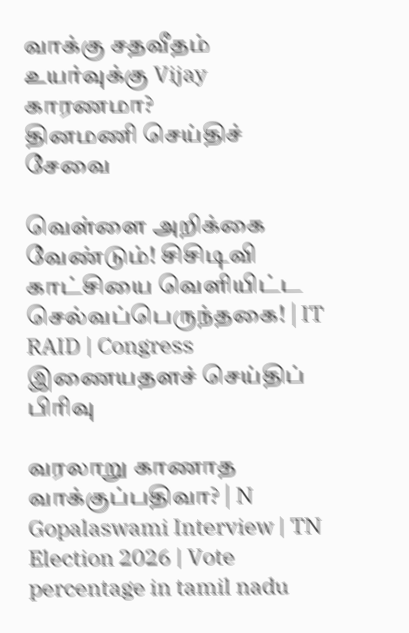வாக்கு சதவீதம் உயர்வுக்கு Vijay காரணமா?
தினமணி செய்திச் சேவை

வெள்ளை அறிக்கை வேண்டும்! சிசிடிவி காட்சியை வெளியிட்ட செல்வப்பெருந்தகை! | IT RAID | Congress
இணையதளச் செய்திப் பிரிவு

வரலாறு காணாத வாக்குப்பதிவா? | N Gopalaswami Interview | TN Election 2026 | Vote percentage in tamil nadu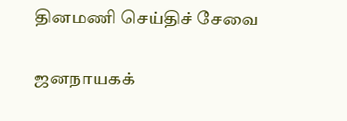தினமணி செய்திச் சேவை

ஜனநாயகக்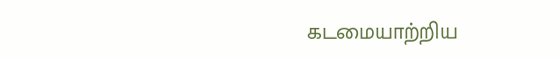கடமையாற்றிய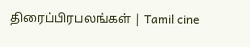திரைப்பிரபலங்கள் | Tamil cine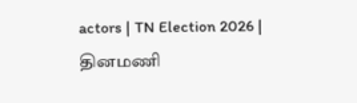actors | TN Election 2026 |
தினமணி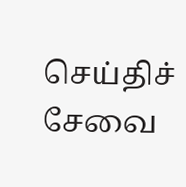செய்திச் சேவை